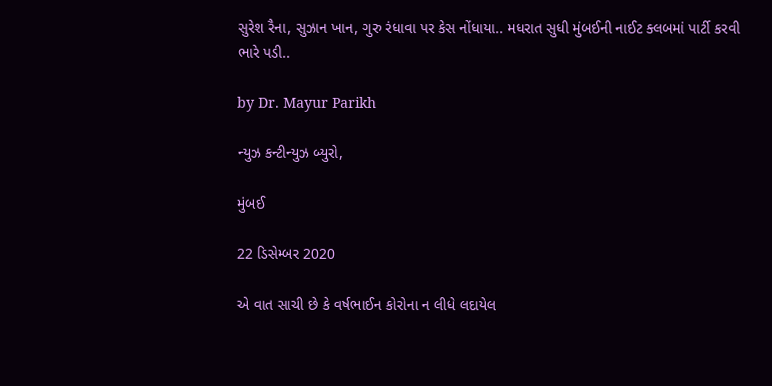સુરેશ રૈના, સુઝાન ખાન, ગુરુ રંધાવા પર કેસ નોંધાયા.. મધરાત સુધી મુંબઈની નાઈટ ક્લબમાં પાર્ટી કરવી ભારે પડી..

by Dr. Mayur Parikh

ન્યુઝ કન્ટીન્યુઝ બ્યુરો,

મુંબઈ

22 ડિસેમ્બર 2020

એ વાત સાચી છે કે વર્ષભાઈન કોરોના ન લીધે લદાયેલ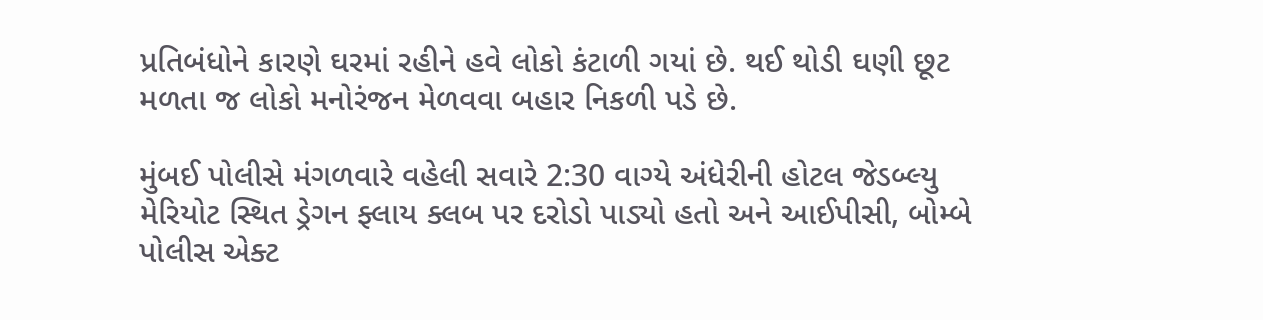પ્રતિબંધોને કારણે ઘરમાં રહીને હવે લોકો કંટાળી ગયાં છે. થઈ થોડી ઘણી છૂટ મળતા જ લોકો મનોરંજન મેળવવા બહાર નિકળી પડે છે.

મુંબઈ પોલીસે મંગળવારે વહેલી સવારે 2:30 વાગ્યે અંધેરીની હોટલ જેડબ્લ્યુ મેરિયોટ સ્થિત ડ્રેગન ફ્લાય ક્લબ પર દરોડો પાડ્યો હતો અને આઈપીસી, બોમ્બે પોલીસ એક્ટ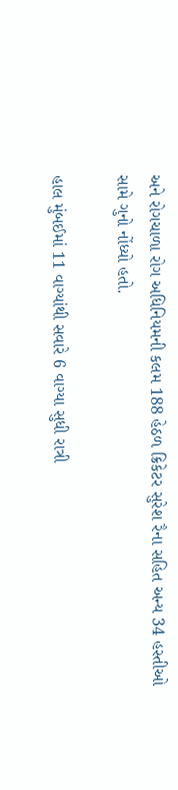અને રોગચાળા રોગ અધિનિયમની કલમ 188 હેઠળ ક્રિકેટર સુરેશ રૈના સહિત અન્ય 34 હસ્તીઓ સામે ગુનો નોંધ્યો હતો.

હાલ મુંબઈમાં 11 વાગ્યાંથી સવારે 6 વાગ્યા સુધી રાત્રી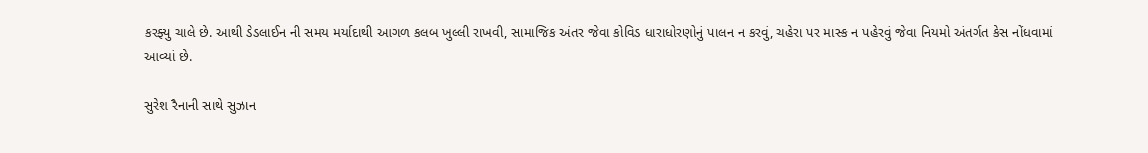કરફ્યુ ચાલે છે. આથી ડેડલાઈન ની સમય મર્યાદાથી આગળ કલબ ખુલ્લી રાખવી, સામાજિક અંતર જેવા કોવિડ ધારાધોરણોનું પાલન ન કરવું, ચહેરા પર માસ્ક ન પહેરવું જેવા નિયમો અંતર્ગત કેસ નોંધવામાં આવ્યાં છે.

સુરેશ રૈનાની સાથે સુઝાન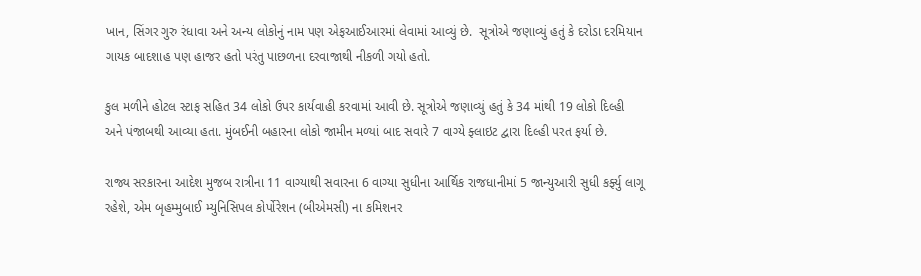ખાન, સિંગર ગુરુ રંધાવા અને અન્ય લોકોનું નામ પણ એફઆઈઆરમાં લેવામાં આવ્યું છે.  સૂત્રોએ જણાવ્યું હતું કે દરોડા દરમિયાન ગાયક બાદશાહ પણ હાજર હતો પરંતુ પાછળના દરવાજાથી નીકળી ગયો હતો.

કુલ મળીને હોટલ સ્ટાફ સહિત 34 લોકો ઉપર કાર્યવાહી કરવામાં આવી છે. સૂત્રોએ જણાવ્યું હતું કે 34 માંથી 19 લોકો દિલ્હી અને પંજાબથી આવ્યા હતા. મુંબઈની બહારના લોકો જામીન મળ્યાં બાદ સવારે 7 વાગ્યે ફ્લાઇટ દ્વારા દિલ્હી પરત ફર્યા છે.

રાજ્ય સરકારના આદેશ મુજબ રાત્રીના 11 વાગ્યાથી સવારના 6 વાગ્યા સુધીના આર્થિક રાજધાનીમાં 5 જાન્યુઆરી સુધી કર્ફ્યુ લાગૂ રહેશે, એમ બૃહમ્મુબાઈ મ્યુનિસિપલ કોર્પોરેશન (બીએમસી) ના કમિશનર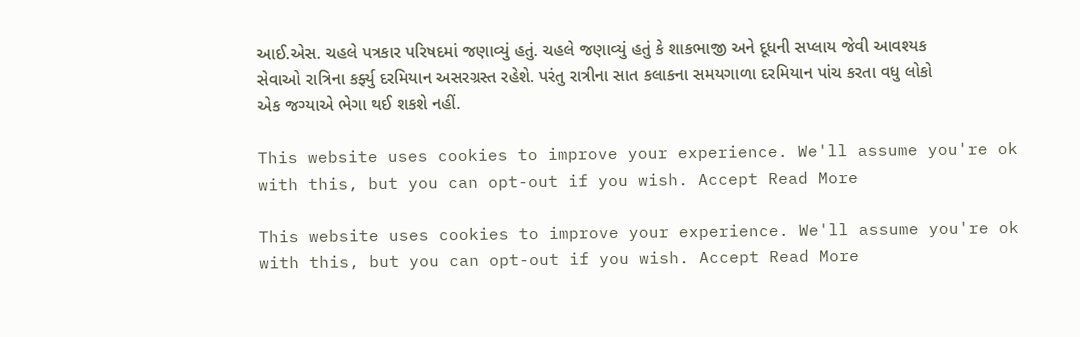આઈ.એસ. ચહલે પત્રકાર પરિષદમાં જણાવ્યું હતું. ચહલે જણાવ્યું હતું કે શાકભાજી અને દૂધની સપ્લાય જેવી આવશ્યક સેવાઓ રાત્રિના કર્ફ્યુ દરમિયાન અસરગ્રસ્ત રહેશે. પરંતુ રાત્રીના સાત કલાકના સમયગાળા દરમિયાન પાંચ કરતા વધુ લોકો એક જગ્યાએ ભેગા થઈ શકશે નહીં.

This website uses cookies to improve your experience. We'll assume you're ok with this, but you can opt-out if you wish. Accept Read More

This website uses cookies to improve your experience. We'll assume you're ok with this, but you can opt-out if you wish. Accept Read More